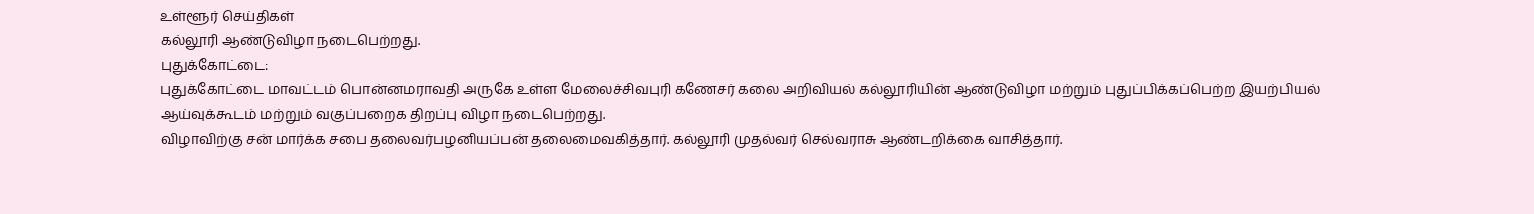உள்ளூர் செய்திகள்
கல்லூரி ஆண்டுவிழா நடைபெற்றது.
புதுக்கோட்டை:
புதுக்கோட்டை மாவட்டம் பொன்னமராவதி அருகே உள்ள மேலைச்சிவபுரி கணேசர் கலை அறிவியல் கல்லூரியின் ஆண்டுவிழா மற்றும் புதுப்பிக்கப்பெற்ற இயற்பியல் ஆய்வுக்கூடம் மற்றும் வகுப்பறைக திறப்பு விழா நடைபெற்றது.
விழாவிற்கு சன் மார்க்க சபை தலைவர்பழனியப்பன் தலைமைவகித்தார். கல்லூரி முதல்வர் செல்வராசு ஆண்டறிக்கை வாசித்தார்.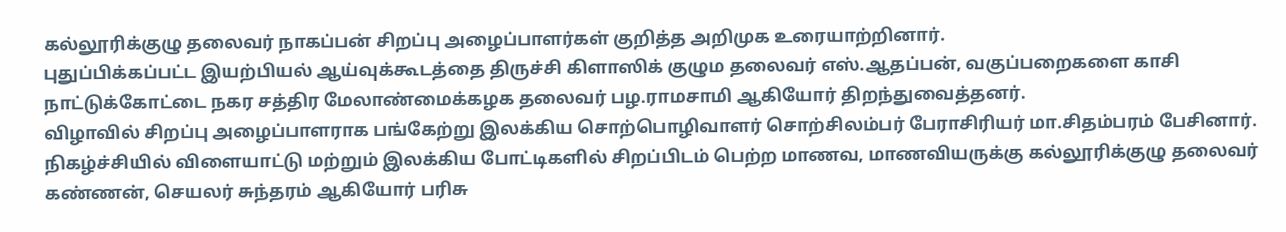கல்லூரிக்குழு தலைவர் நாகப்பன் சிறப்பு அழைப்பாளர்கள் குறித்த அறிமுக உரையாற்றினார்.
புதுப்பிக்கப்பட்ட இயற்பியல் ஆய்வுக்கூடத்தை திருச்சி கிளாஸிக் குழும தலைவர் எஸ்.ஆதப்பன், வகுப்பறைகளை காசி நாட்டுக்கோட்டை நகர சத்திர மேலாண்மைக்கழக தலைவர் பழ.ராமசாமி ஆகியோர் திறந்துவைத்தனர்.
விழாவில் சிறப்பு அழைப்பாளராக பங்கேற்று இலக்கிய சொற்பொழிவாளர் சொற்சிலம்பர் பேராசிரியர் மா.சிதம்பரம் பேசினார்.
நிகழ்ச்சியில் விளையாட்டு மற்றும் இலக்கிய போட்டிகளில் சிறப்பிடம் பெற்ற மாணவ, மாணவியருக்கு கல்லூரிக்குழு தலைவர் கண்ணன், செயலர் சுந்தரம் ஆகியோர் பரிசு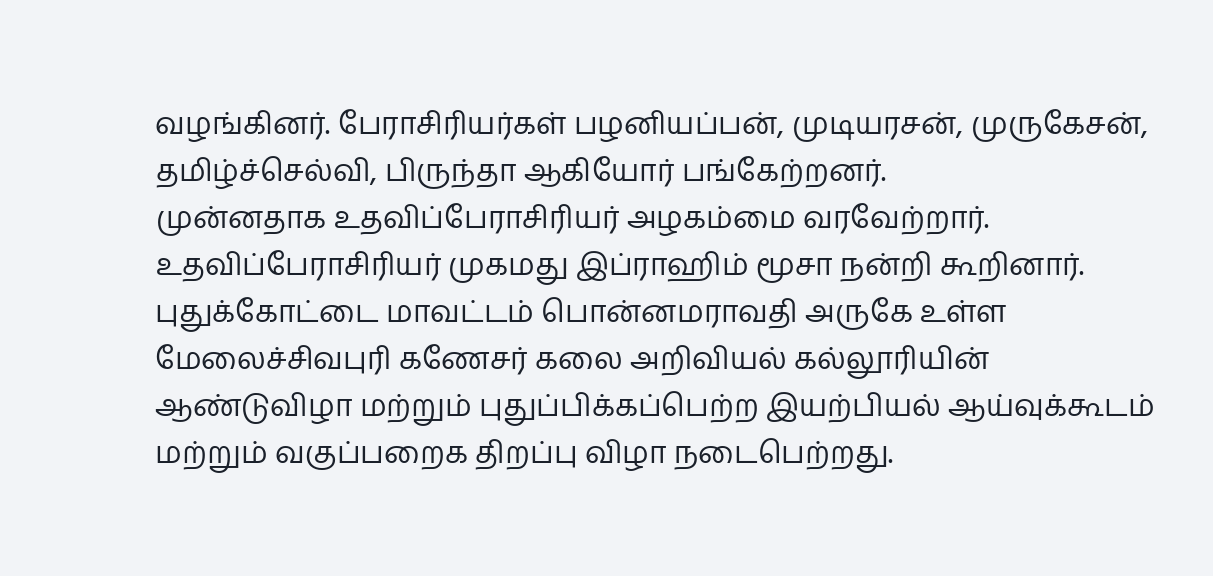வழங்கினர். பேராசிரியர்கள் பழனியப்பன், முடியரசன், முருகேசன், தமிழ்ச்செல்வி, பிருந்தா ஆகியோர் பங்கேற்றனர்.
முன்னதாக உதவிப்பேராசிரியர் அழகம்மை வரவேற்றார். உதவிப்பேராசிரியர் முகமது இப்ராஹிம் மூசா நன்றி கூறினார்.
புதுக்கோட்டை மாவட்டம் பொன்னமராவதி அருகே உள்ள மேலைச்சிவபுரி கணேசர் கலை அறிவியல் கல்லூரியின் ஆண்டுவிழா மற்றும் புதுப்பிக்கப்பெற்ற இயற்பியல் ஆய்வுக்கூடம் மற்றும் வகுப்பறைக திறப்பு விழா நடைபெற்றது.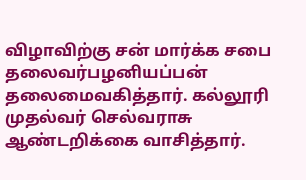விழாவிற்கு சன் மார்க்க சபை தலைவர்பழனியப்பன் தலைமைவகித்தார். கல்லூரி முதல்வர் செல்வராசு ஆண்டறிக்கை வாசித்தார்.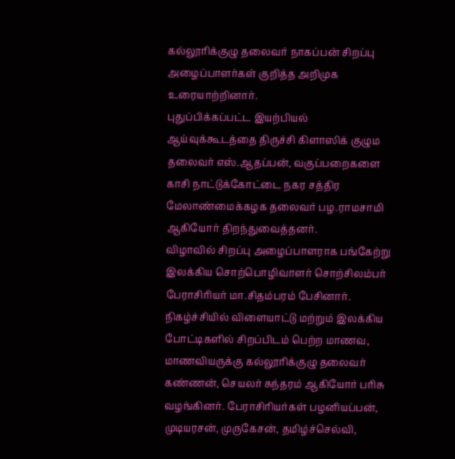கல்லூரிக்குழு தலைவர் நாகப்பன் சிறப்பு அழைப்பாளர்கள் குறித்த அறிமுக உரையாற்றினார்.
புதுப்பிக்கப்பட்ட இயற்பியல் ஆய்வுக்கூடத்தை திருச்சி கிளாஸிக் குழும தலைவர் எஸ்.ஆதப்பன், வகுப்பறைகளை காசி நாட்டுக்கோட்டை நகர சத்திர மேலாண்மைக்கழக தலைவர் பழ.ராமசாமி ஆகியோர் திறந்துவைத்தனர்.
விழாவில் சிறப்பு அழைப்பாளராக பங்கேற்று இலக்கிய சொற்பொழிவாளர் சொற்சிலம்பர் பேராசிரியர் மா.சிதம்பரம் பேசினார்.
நிகழ்ச்சியில் விளையாட்டு மற்றும் இலக்கிய போட்டிகளில் சிறப்பிடம் பெற்ற மாணவ, மாணவியருக்கு கல்லூரிக்குழு தலைவர் கண்ணன், செயலர் சுந்தரம் ஆகியோர் பரிசு வழங்கினர். பேராசிரியர்கள் பழனியப்பன், முடியரசன், முருகேசன், தமிழ்ச்செல்வி,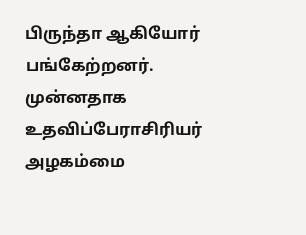பிருந்தா ஆகியோர் பங்கேற்றனர்.
முன்னதாக உதவிப்பேராசிரியர் அழகம்மை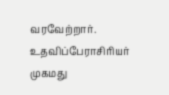வரவேற்றார். உதவிப்பேராசிரியர் முகமது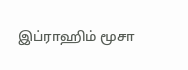இப்ராஹிம் மூசா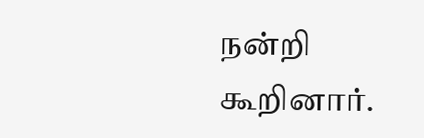நன்றி கூறினார்.